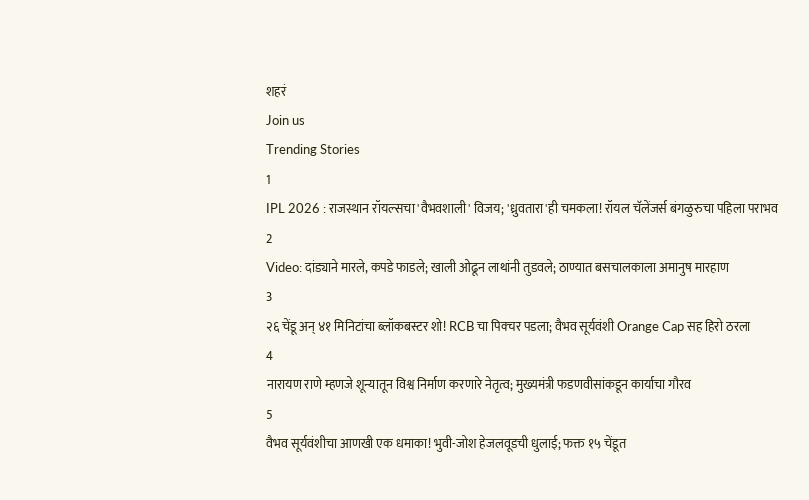शहरं
Join us
Trending Stories
1
IPL 2026 : राजस्थान रॉयल्सचा 'वैभवशाली' विजय; 'ध्रुवतारा'ही चमकला! रॉयल चॅलेंजर्स बंगळुरुचा पहिला पराभव
2
Video: दांड्याने मारले, कपडे फाडले; खाली ओढून लाथांनी तुडवले; ठाण्यात बसचालकाला अमानुष मारहाण
3
२६ चेंडू अन् ४१ मिनिटांचा ब्लॉकबस्टर शो! RCB चा पिक्चर पडला; वैभव सूर्यवंशी Orange Cap सह हिरो ठरला
4
नारायण राणे म्हणजे शून्यातून विश्व निर्माण करणारे नेतृत्व; मुख्यमंत्री फडणवीसांकडून कार्याचा गौरव
5
वैभव सूर्यवंशीचा आणखी एक धमाका! भुवी-जोश हेजलवूडची धुलाई; फक्त १५ चेंडूत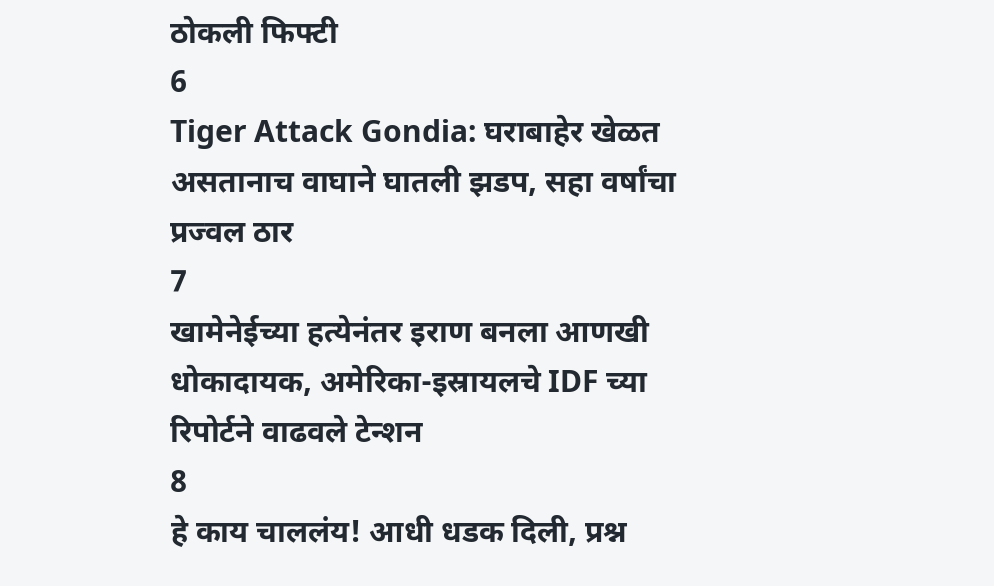ठोकली फिफ्टी
6
Tiger Attack Gondia: घराबाहेर खेळत असतानाच वाघाने घातली झडप, सहा वर्षांचा प्रज्वल ठार
7
खामेनेईच्या हत्येनंतर इराण बनला आणखी धोकादायक, अमेरिका-इस्रायलचे IDF च्या रिपोर्टने वाढवले टेन्शन
8
हे काय चाललंय! आधी धडक दिली, प्रश्न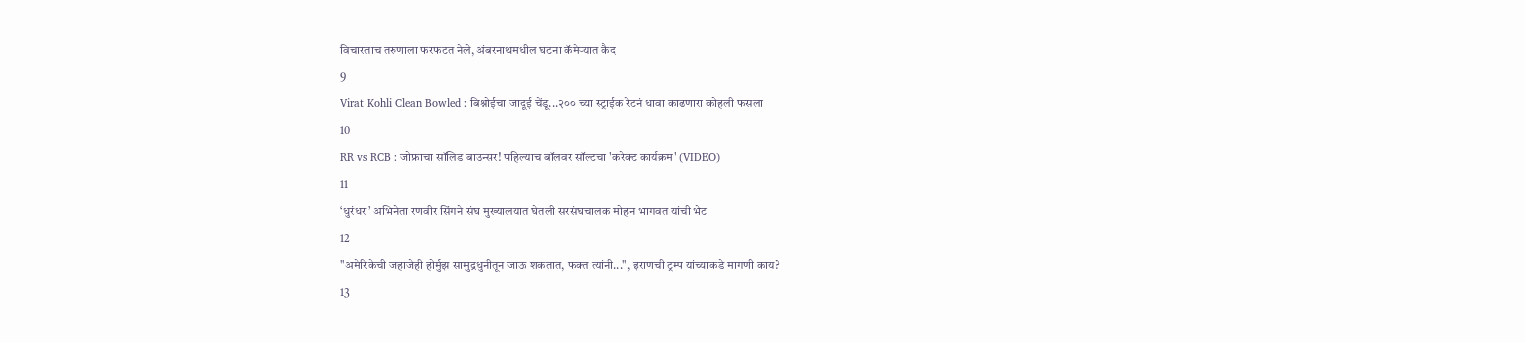विचारताच तरुणाला फरफटत नेले, अंबरनाथमधील घटना कॅमेऱ्यात कैद
9
Virat Kohli Clean Bowled : बिश्नोईचा जादूई चेंडू...२०० च्या स्ट्राईक रेटनं धावा काढणारा कोहली फसला
10
RR vs RCB : जोफ्राचा सॉलिड बाउन्सर! पहिल्याच बॉलवर सॉल्टचा 'करेक्ट कार्यक्रम' (VIDEO)
11
‘धुरंधर’ अभिनेता रणवीर सिंगने संघ मुख्यालयात घेतली सरसंघचालक मोहन भागवत यांची भेट
12
"अमेरिकेची जहाजेही होर्मुझ सामुद्रधुनीतून जाऊ शकतात, फक्त त्यांनी...", इराणची ट्रम्प यांच्याकडे मागणी काय?
13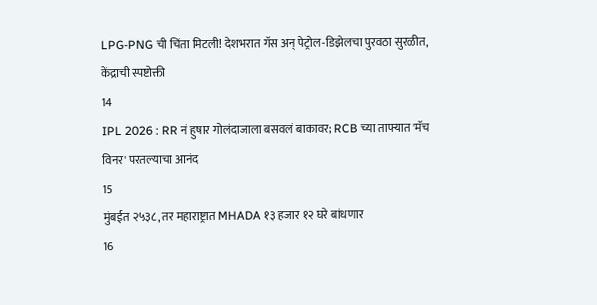LPG-PNG ची चिंता मिटली! देशभरात गॅस अन् पेट्रोल-डिझेलचा पुरवठा सुरळीत, केंद्राची स्पष्टोक्ती
14
IPL 2026 : RR नं हुषार गोलंदाजाला बसवलं बाकावर; RCB च्या ताफ्यात 'मॅच विनर' परतल्याचा आनंद
15
मुंबईत २५३८, तर महाराष्ट्रात MHADA १३ हजार १२ घरे बांधणार
16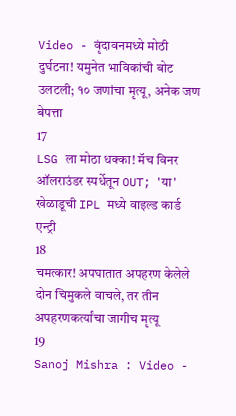Video - वृंदावनमध्ये मोठी दुर्घटना! यमुनेत भाविकांची बोट उलटली; १० जणांचा मृत्यू, अनेक जण बेपत्ता
17
LSG ला मोठा धक्का! मॅच विनर ऑलराउंडर स्पर्धेतून OUT; 'या' खेळाडूची IPL मध्ये वाइल्ड कार्ड एन्ट्री
18
चमत्कार! अपघातात अपहरण केलेले दोन चिमुकले वाचले, तर तीन अपहरणकर्त्यांचा जागीच मृत्यू
19
Sanoj Mishra : Video -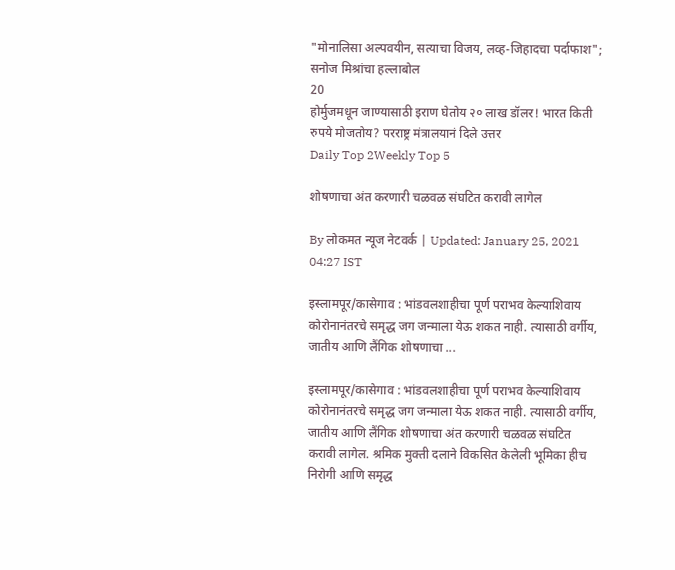"मोनालिसा अल्पवयीन, सत्याचा विजय, लव्ह-जिहादचा पर्दाफाश"; सनोज मिश्रांचा हल्लाबोल
20
होर्मुजमधून जाण्यासाठी इराण घेतोय २० लाख डॉलर! भारत किती रुपये मोजतोय? परराष्ट्र मंत्रालयानं दिले उत्तर
Daily Top 2Weekly Top 5

शोषणाचा अंत करणारी चळवळ संघटित करावी लागेल

By लोकमत न्यूज नेटवर्क | Updated: January 25, 2021 04:27 IST

इस्लामपूर/कासेगाव : भांडवलशाहीचा पूर्ण पराभव केल्याशिवाय कोरोनानंतरचे समृद्ध जग जन्माला येऊ शकत नाही. त्यासाठी वर्गीय, जातीय आणि लैंगिक शोषणाचा ...

इस्लामपूर/कासेगाव : भांडवलशाहीचा पूर्ण पराभव केल्याशिवाय कोरोनानंतरचे समृद्ध जग जन्माला येऊ शकत नाही. त्यासाठी वर्गीय, जातीय आणि लैंगिक शोषणाचा अंत करणारी चळवळ संघटित करावी लागेल. श्रमिक मुक्ती दलाने विकसित केलेली भूमिका हीच निरोगी आणि समृद्ध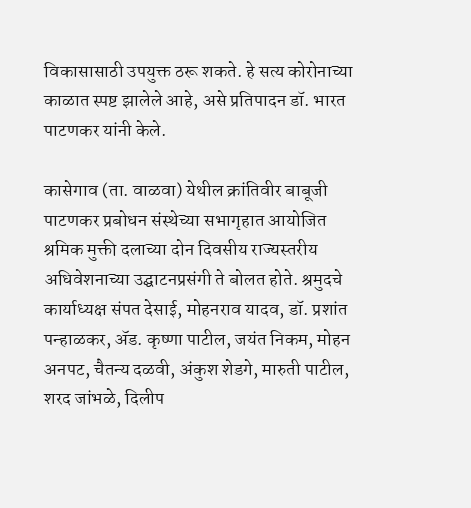विकासासाठी उपयुक्त ठरू शकते. हे सत्य कोरोनाच्या काळात स्पष्ट झालेले आहे, असे प्रतिपादन डॉ. भारत पाटणकर यांनी केले.

कासेगाव (ता. वाळवा) येथील क्रांतिवीर बाबूजी पाटणकर प्रबोधन संस्थेच्या सभागृहात आयोजित श्रमिक मुक्ती दलाच्या दोन दिवसीय राज्यस्तरीय अधिवेशनाच्या उद्घाटनप्रसंगी ते बोलत होते. श्रमुदचे कार्याध्यक्ष संपत देसाई, मोहनराव यादव, डॉ. प्रशांत पन्हाळकर, ॲड. कृष्णा पाटील, जयंत निकम, मोहन अनपट, चैतन्य दळवी, अंकुश शेडगे, मारुती पाटील, शरद जांभळे, दिलीप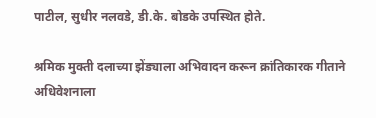पाटील, सुधीर नलवडे, डी.के. बोडके उपस्थित होते.

श्रमिक मुक्ती दलाच्या झेंड्याला अभिवादन करून क्रांतिकारक गीताने अधिवेशनाला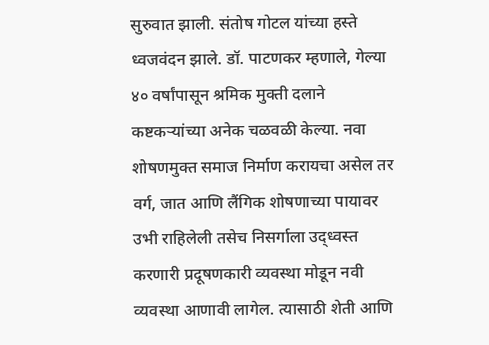सुरुवात झाली. संतोष गोटल यांच्या हस्ते ध्वजवंदन झाले. डॉ. पाटणकर म्हणाले, गेल्या ४० वर्षांपासून श्रमिक मुक्ती दलाने कष्टकऱ्यांच्या अनेक चळवळी केल्या. नवा शोषणमुक्त समाज निर्माण करायचा असेल तर वर्ग, जात आणि लैंगिक शोषणाच्या पायावर उभी राहिलेली तसेच निसर्गाला उद्ध्वस्त करणारी प्रदूषणकारी व्यवस्था मोडून नवी व्यवस्था आणावी लागेल. त्यासाठी शेती आणि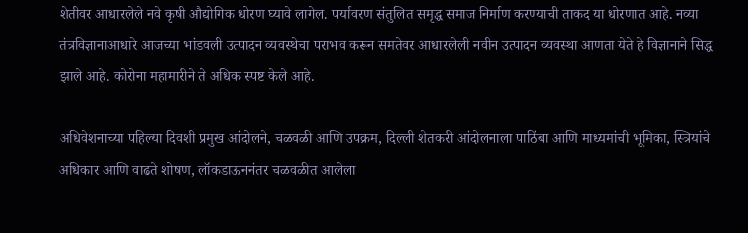शेतीवर आधारलेले नवे कृषी औद्योगिक धोरण घ्यावे लागेल. पर्यावरण संतुलित समृद्ध समाज निर्माण करण्याची ताकद या धोरणात आहे. नव्या तंत्रविज्ञानाआधारे आजच्या भांडवली उत्पादन व्यवस्थेचा पराभव करून समतेवर आधारलेली नवीन उत्पादन व्यवस्था आणता येते हे विज्ञानाने सिद्ध झाले आहे. कोरोना महामारीने ते अधिक स्पष्ट केले आहे.

अधिवेशनाच्या पहिल्या दिवशी प्रमुख आंदोलने, चळवळी आणि उपक्रम, दिल्ली शेतकरी आंदोलनाला पाठिंबा आणि माध्यमांची भूमिका, स्त्रियांचे अधिकार आणि वाढते शोषण, लॉकडाऊननंतर चळवळीत आलेला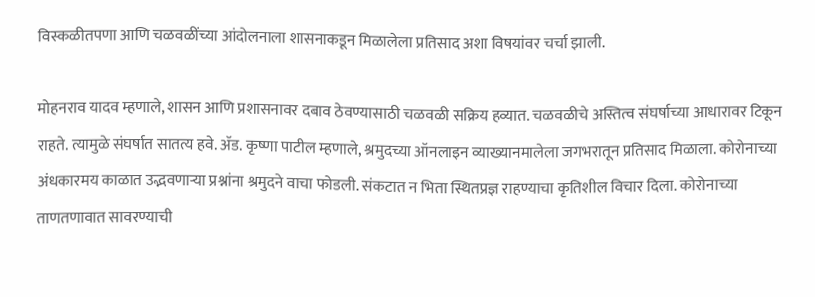विस्कळीतपणा आणि चळवळींच्या आंदोलनाला शासनाकडून मिळालेला प्रतिसाद अशा विषयांवर चर्चा झाली.

मोहनराव यादव म्हणाले, शासन आणि प्रशासनावर दबाव ठेवण्यासाठी चळवळी सक्रिय हव्यात. चळवळीचे अस्तित्व संघर्षाच्या आधारावर टिकून राहते. त्यामुळे संघर्षात सातत्य हवे. ॲड. कृष्णा पाटील म्हणाले, श्रमुदच्या ऑनलाइन व्याख्यानमालेला जगभरातून प्रतिसाद मिळाला. कोरोनाच्या अंधकारमय काळात उद्भवणाऱ्या प्रश्नांना श्रमुदने वाचा फोडली. संकटात न भिता स्थितप्रज्ञ राहण्याचा कृतिशील विचार दिला. कोरोनाच्या ताणतणावात सावरण्याची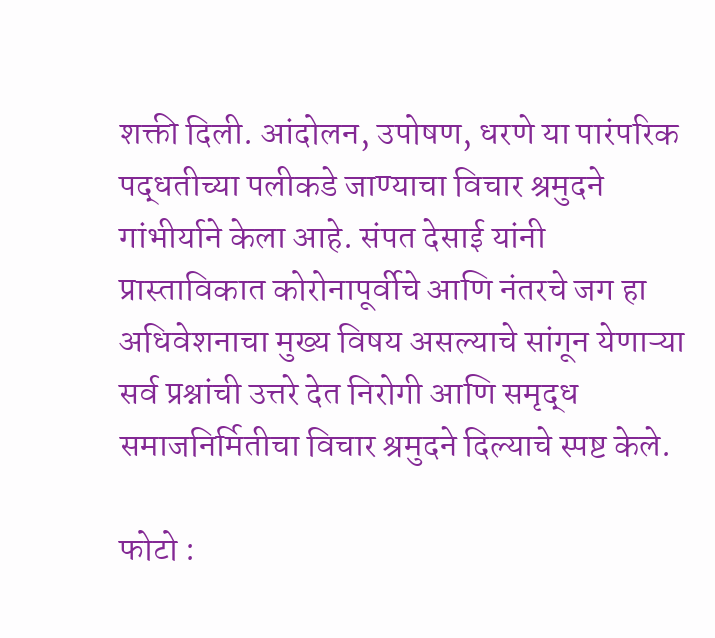शक्ती दिली. आंदोलन, उपोषण, धरणे या पारंपरिक पद्धतीच्या पलीकडे जाण्याचा विचार श्रमुदने गांभीर्याने केला आहे. संपत देसाई यांनी प्रास्ताविकात कोरोनापूर्वीचे आणि नंतरचे जग हा अधिवेशनाचा मुख्य विषय असल्याचे सांगून येणाऱ्या सर्व प्रश्नांची उत्तरे देत निरोगी आणि समृद्ध समाजनिर्मितीचा विचार श्रमुदने दिल्याचे स्पष्ट केले.

फोटो :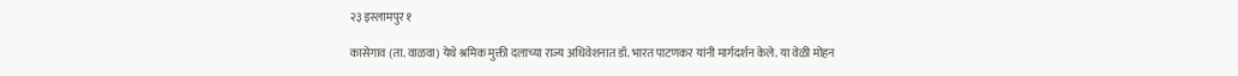२३ इस्लामपुर १

कासेगाव (ता. वाळवा) येथे श्रमिक मुक्ती दलाच्या राज्य अधिवेशनात डॉ. भारत पाटणकर यांनी मार्गदर्शन केले. या वेळी मोहन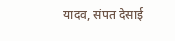यादव, संपत देसाई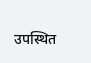उपस्थित